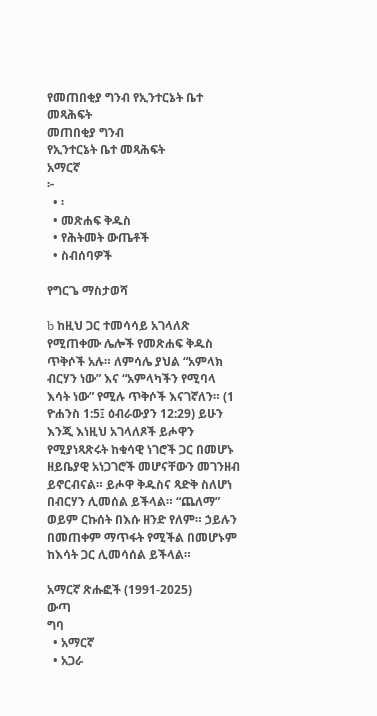የመጠበቂያ ግንብ የኢንተርኔት ቤተ መጻሕፍት
መጠበቂያ ግንብ
የኢንተርኔት ቤተ መጻሕፍት
አማርኛ
፦
  • ፡
  • መጽሐፍ ቅዱስ
  • የሕትመት ውጤቶች
  • ስብሰባዎች

የግርጌ ማስታወሻ

b ከዚህ ጋር ተመሳሳይ አገላለጽ የሚጠቀሙ ሌሎች የመጽሐፍ ቅዱስ ጥቅሶች አሉ። ለምሳሌ ያህል “አምላክ ብርሃን ነው” እና “አምላካችን የሚባላ እሳት ነው” የሚሉ ጥቅሶች እናገኛለን። (1 ዮሐንስ 1:5፤ ዕብራውያን 12:29) ይሁን እንጂ እነዚህ አገላለጾች ይሖዋን የሚያነጻጽሩት ከቁሳዊ ነገሮች ጋር በመሆኑ ዘይቤያዊ አነጋገሮች መሆናቸውን መገንዘብ ይኖርብናል። ይሖዋ ቅዱስና ጻድቅ ስለሆነ በብርሃን ሊመሰል ይችላል። “ጨለማ” ወይም ርኩሰት በእሱ ዘንድ የለም። ኃይሉን በመጠቀም ማጥፋት የሚችል በመሆኑም ከእሳት ጋር ሊመሳሰል ይችላል።

አማርኛ ጽሑፎች (1991-2025)
ውጣ
ግባ
  • አማርኛ
  • አጋራ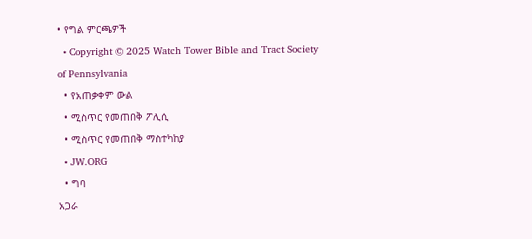• የግል ምርጫዎች
  • Copyright © 2025 Watch Tower Bible and Tract Society of Pennsylvania
  • የአጠቃቀም ውል
  • ሚስጥር የመጠበቅ ፖሊሲ
  • ሚስጥር የመጠበቅ ማስተካከያ
  • JW.ORG
  • ግባ
አጋራ